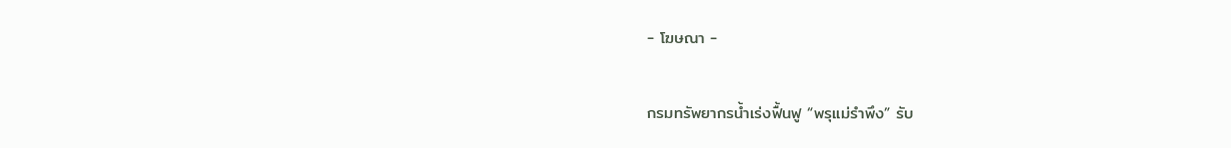- โฆษณา -

กรมทรัพยากรน้ำเร่งฟื้นฟู “พรุแม่รำพึง” รับ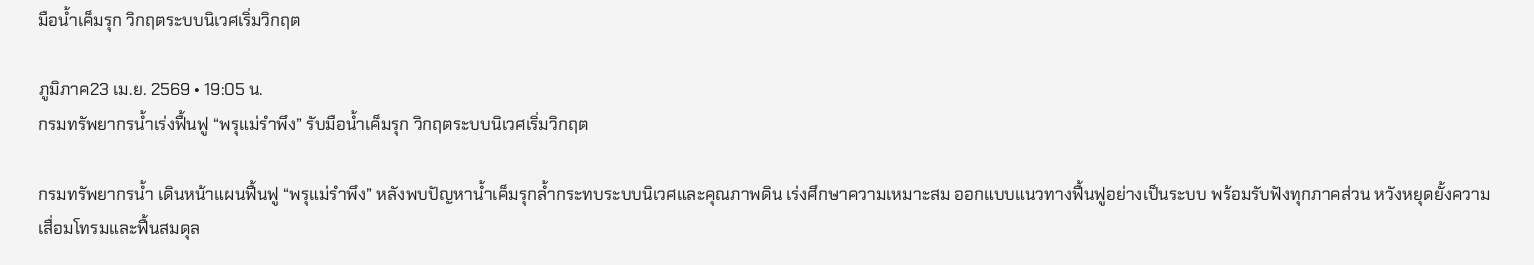มือน้ำเค็มรุก วิกฤตระบบนิเวศเริ่มวิกฤต

ภูมิภาค23 เม.ย. 2569 • 19:05 น.
กรมทรัพยากรน้ำเร่งฟื้นฟู “พรุแม่รำพึง” รับมือน้ำเค็มรุก วิกฤตระบบนิเวศเริ่มวิกฤต

กรมทรัพยากรน้ำ เดินหน้าแผนฟื้นฟู “พรุแม่รำพึง” หลังพบปัญหาน้ำเค็มรุกล้ำกระทบระบบนิเวศและคุณภาพดิน เร่งศึกษาความเหมาะสม ออกแบบแนวทางฟื้นฟูอย่างเป็นระบบ พร้อมรับฟังทุกภาคส่วน หวังหยุดยั้งความเสื่อมโทรมและฟื้นสมดุล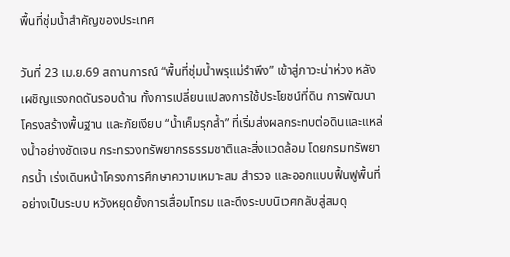พื้นที่ชุ่มน้ำสำคัญของประเทศ

วันที่ 23 เม.ย.69 สถานการณ์ “พื้นที่ชุ่มน้ำพรุแม่รำพึง” เข้าสู่ภาวะน่าห่วง หลังเผชิญแรงกดดันรอบด้าน ทั้งการเปลี่ยนแปลงการใช้ประโยชน์ที่ดิน การพัฒนาโครงสร้างพื้นฐาน และภัยเงียบ “น้ำเค็มรุกล้ำ” ที่เริ่มส่งผลกระทบต่อดินและแหล่งน้ำอย่างชัดเจน กระทรวงทรัพยากรธรรมชาติและสิ่งแวดล้อม โดยกรมทรัพยากรน้ำ เร่งเดินหน้าโครงการศึกษาความเหมาะสม สำรวจ และออกแบบฟื้นฟูพื้นที่อย่างเป็นระบบ หวังหยุดยั้งการเสื่อมโทรม และดึงระบบนิเวศกลับสู่สมดุ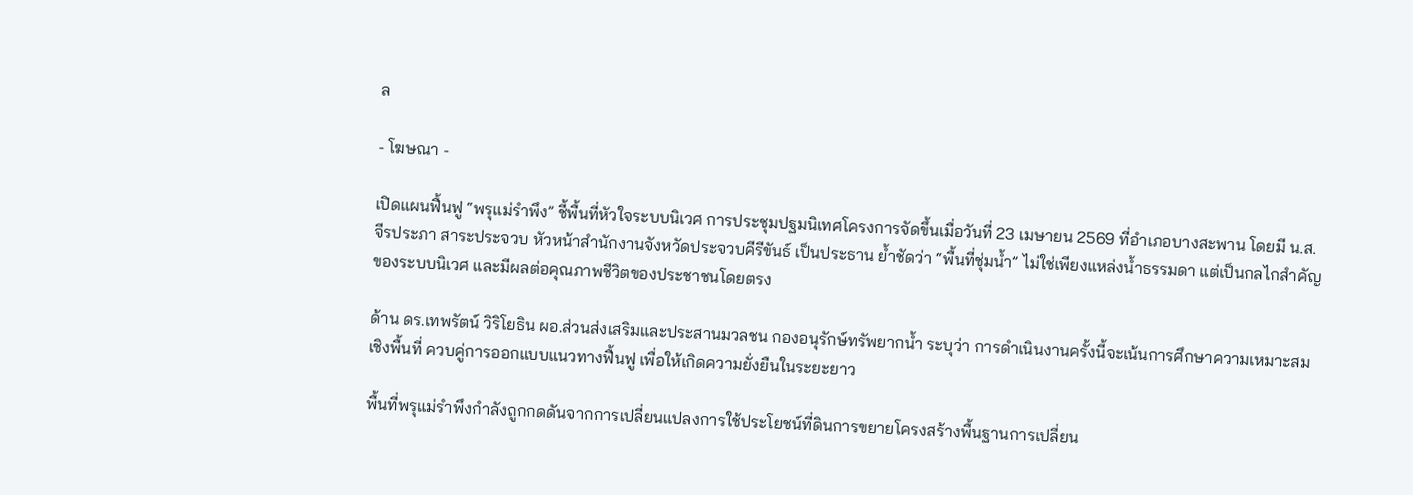ล

- โฆษณา -

เปิดแผนฟื้นฟู “พรุแม่รำพึง” ชี้พื้นที่หัวใจระบบนิเวศ การประชุมปฐมนิเทศโครงการจัดขึ้นเมื่อวันที่ 23 เมษายน 2569 ที่อำเภอบางสะพาน โดยมี น.ส.จีรประภา สาระประจวบ หัวหน้าสำนักงานจังหวัดประจวบคีรีขันธ์ เป็นประธาน ย้ำชัดว่า “พื้นที่ชุ่มน้ำ” ไม่ใช่เพียงแหล่งน้ำธรรมดา แต่เป็นกลไกสำคัญของระบบนิเวศ และมีผลต่อคุณภาพชีวิตของประชาชนโดยตรง

ด้าน ดร.เทพรัตน์ วิริโยธิน ผอ.ส่วนส่งเสริมและประสานมวลชน กองอนุรักษ์ทรัพยากน้ำ ระบุว่า การดำเนินงานครั้งนี้จะเน้นการศึกษาความเหมาะสมเชิงพื้นที่ ควบคู่การออกแบบแนวทางฟื้นฟู เพื่อให้เกิดความยั่งยืนในระยะยาว

พื้นที่พรุแม่รำพึงกำลังถูกกดดันจากการเปลี่ยนแปลงการใช้ประโยชน์ที่ดินการขยายโครงสร้างพื้นฐานการเปลี่ยน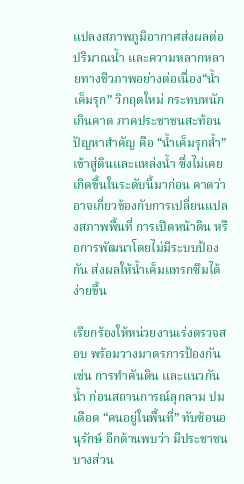แปลงสภาพภูมิอากาศส่งผลต่อปริมาณน้ำ และความหลากหลายทางชีวภาพอย่างต่อเนื่อง“น้ำเค็มรุก” วิกฤตใหม่ กระทบหนักเกินคาด ภาคประชาชนสะท้อนปัญหาสำคัญ คือ “น้ำเค็มรุกล้ำ” เข้าสู่ดินและแหล่งน้ำ ซึ่งไม่เคยเกิดขึ้นในระดับนี้มาก่อน คาดว่าอาจเกี่ยวข้องกับการเปลี่ยนแปลงสภาพพื้นที่ การเปิดหน้าดิน หรือการพัฒนาโดยไม่มีระบบป้องกัน ส่งผลให้น้ำเค็มแทรกซึมได้ง่ายขึ้น

เรียกร้องให้หน่วยงานเร่งตรวจสอบ พร้อมวางมาตรการป้องกัน เช่น การทำคันดิน และแนวกันน้ำ ก่อนสถานการณ์ลุกลาม ปมเดือด “คนอยู่ในพื้นที่” ทับซ้อนอนุรักษ์ อีกด้านพบว่า มีประชาชนบางส่วน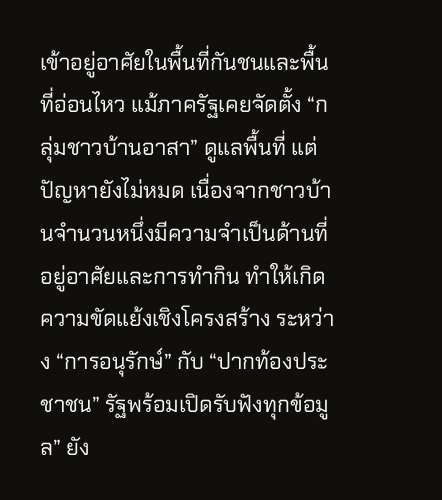เข้าอยู่อาศัยในพื้นที่กันชนและพื้นที่อ่อนไหว แม้ภาครัฐเคยจัดตั้ง “กลุ่มชาวบ้านอาสา” ดูแลพื้นที่ แต่ปัญหายังไม่หมด เนื่องจากชาวบ้านจำนวนหนึ่งมีความจำเป็นด้านที่อยู่อาศัยและการทำกิน ทำให้เกิดความขัดแย้งเชิงโครงสร้าง ระหว่าง “การอนุรักษ์” กับ “ปากท้องประชาชน” รัฐพร้อมเปิดรับฟังทุกข้อมูล” ยัง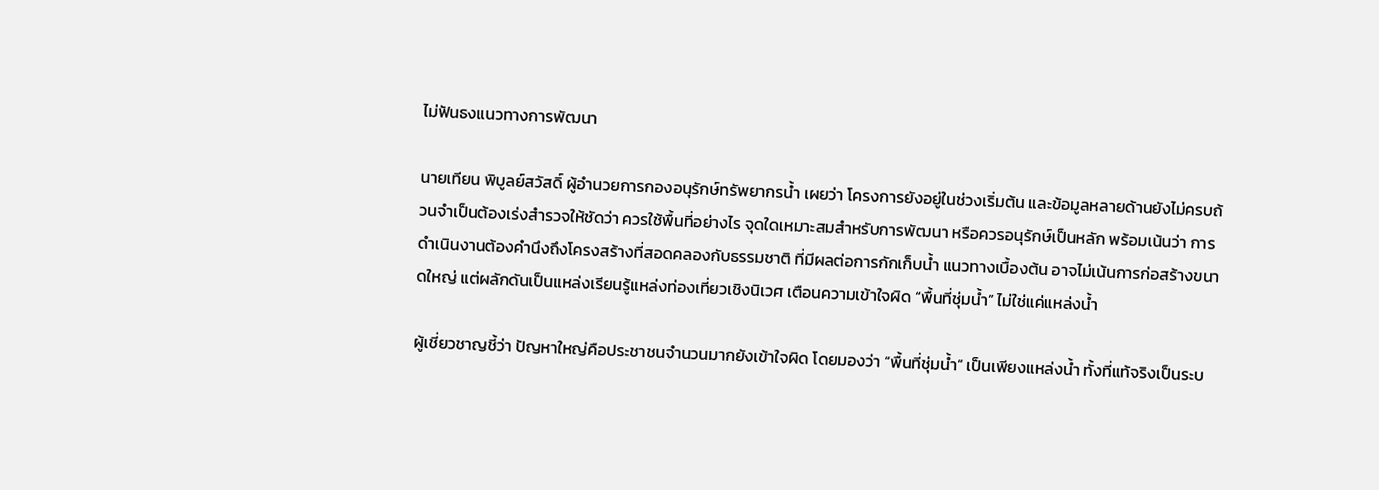ไม่ฟันธงแนวทางการพัฒนา

นายเทียน พิบูลย์สวัสดิ์ ผู้อำนวยการกองอนุรักษ์ทรัพยากรน้ำ เผยว่า โครงการยังอยู่ในช่วงเริ่มต้น และข้อมูลหลายด้านยังไม่ครบถ้วนจำเป็นต้องเร่งสำรวจให้ชัดว่า ควรใช้พื้นที่อย่างไร จุดใดเหมาะสมสำหรับการพัฒนา หรือควรอนุรักษ์เป็นหลัก พร้อมเน้นว่า การดำเนินงานต้องคำนึงถึงโครงสร้างที่สอดคลองกับธรรมชาติ ที่มีผลต่อการกักเก็บน้ำ แนวทางเบื้องต้น อาจไม่เน้นการก่อสร้างขนาดใหญ่ แต่ผลักดันเป็นแหล่งเรียนรู้แหล่งท่องเที่ยวเชิงนิเวศ เตือนความเข้าใจผิด “พื้นที่ชุ่มน้ำ” ไม่ใช่แค่แหล่งน้ำ

ผู้เชี่ยวชาญชี้ว่า ปัญหาใหญ่คือประชาชนจำนวนมากยังเข้าใจผิด โดยมองว่า “พื้นที่ชุ่มน้ำ” เป็นเพียงแหล่งน้ำ ทั้งที่แท้จริงเป็นระบ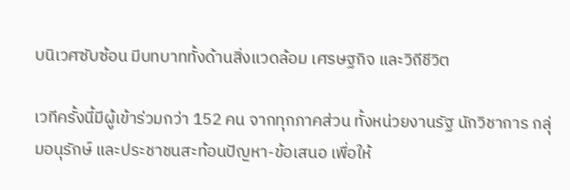บนิเวศซับซ้อน มีบทบาททั้งด้านสิ่งแวดล้อม เศรษฐกิจ และวิถีชีวิต

เวทีครั้งนี้มีผู้เข้าร่วมกว่า 152 คน จากทุกภาคส่วน ทั้งหน่วยงานรัฐ นักวิชาการ กลุ่มอนุรักษ์ และประชาชนสะท้อนปัญหา-ข้อเสนอ เพื่อให้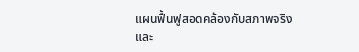แผนฟื้นฟูสอดคล้องกับสภาพจริง และ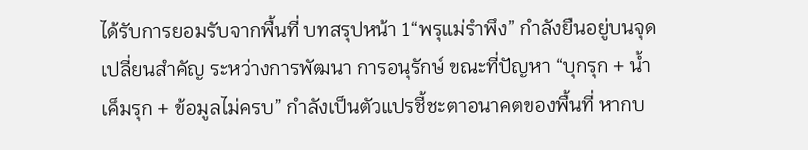ได้รับการยอมรับจากพื้นที่ บทสรุปหน้า 1“พรุแม่รำพึง” กำลังยืนอยู่บนจุดเปลี่ยนสำคัญ ระหว่างการพัฒนา การอนุรักษ์ ขณะที่ปัญหา “บุกรุก + น้ำเค็มรุก + ข้อมูลไม่ครบ” กำลังเป็นตัวแปรชี้ชะตาอนาคตของพื้นที่ หากบ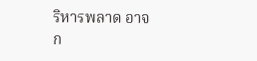ริหารพลาด อาจก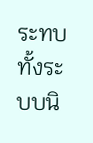ระทบทั้งระบบนิ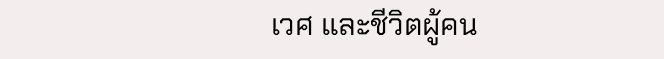เวศ และชีวิตผู้คน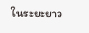ในระยะยาว